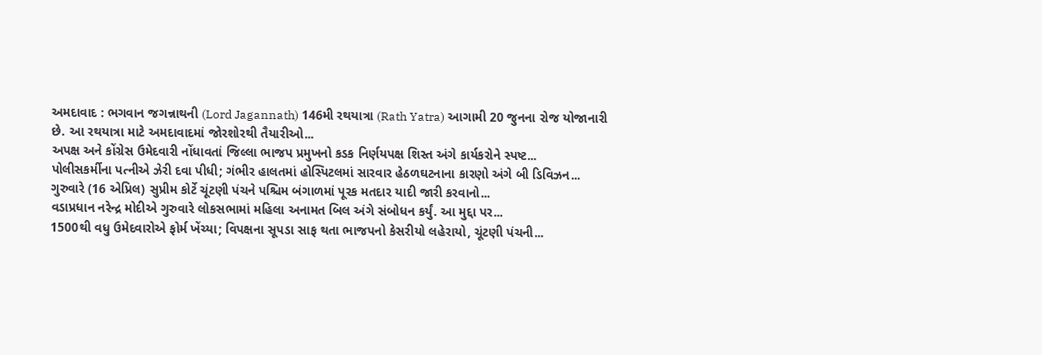અમદાવાદ : ભગવાન જગન્નાથની (Lord Jagannath) 146મી રથયાત્રા (Rath Yatra) આગામી 20 જુનના રોજ યોજાનારી છે. આ રથયાત્રા માટે અમદાવાદમાં જોરશોરથી તૈયારીઓ...
અપક્ષ અને કોંગ્રેસ ઉમેદવારી નોંધાવતાં જિલ્લા ભાજપ પ્રમુખનો કડક નિર્ણયપક્ષ શિસ્ત અંગે કાર્યકરોને સ્પષ્ટ...
પોલીસકર્મીના પત્નીએ ઝેરી દવા પીધી; ગંભીર હાલતમાં હોસ્પિટલમાં સારવાર હેઠળઘટનાના કારણો અંગે બી ડિવિઝન...
ગુરુવારે (16 એપ્રિલ) સુપ્રીમ કોર્ટે ચૂંટણી પંચને પશ્ચિમ બંગાળમાં પૂરક મતદાર યાદી જારી કરવાનો...
વડાપ્રધાન નરેન્દ્ર મોદીએ ગુરુવારે લોકસભામાં મહિલા અનામત બિલ અંગે સંબોધન કર્યું. આ મુદ્દા પર...
1500થી વધુ ઉમેદવારોએ ફોર્મ ખેંચ્યા; વિપક્ષના સૂપડા સાફ થતા ભાજપનો કેસરીયો લહેરાયો, ચૂંટણી પંચની...